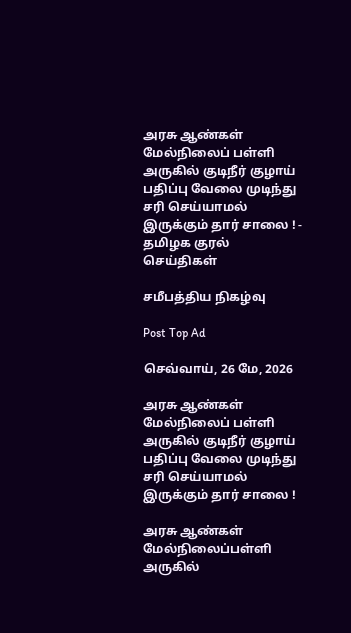அரசு ஆண்கள் மேல்நிலைப் பள்ளி அருகில் குடிநீர் குழாய் பதிப்பு வேலை முடிந்து சரி செய்யாமல் இருக்கும் தார் சாலை ! - தமிழக குரல் செய்திகள்

சமீபத்திய நிகழ்வு

Post Top Ad

செவ்வாய், 26 மே, 2026

அரசு ஆண்கள் மேல்நிலைப் பள்ளி அருகில் குடிநீர் குழாய் பதிப்பு வேலை முடிந்து சரி செய்யாமல் இருக்கும் தார் சாலை !

அரசு ஆண்கள் மேல்நிலைப்பள்ளி அருகில்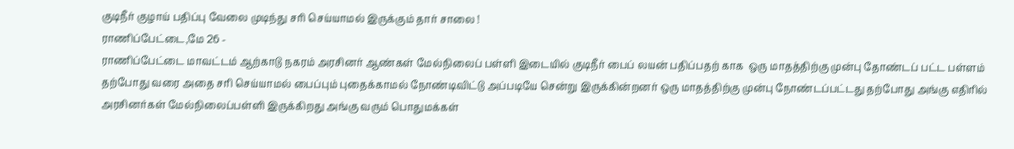குடிநீர் குழாய் பதிப்பு வேலை முடிந்து சரி செய்யாமல் இருக்கும் தார் சாலை !
ராணிப்பேட்டை,மே 26 -
ராணிப்பேட்டை மாவட்டம் ஆற்காடு நகரம் அரசினர் ஆண்கள் மேல்நிலைப் பள்ளி இடையில் குடிநீர் பைப் லயன் பதிப்பதற் காக  ஒரு மாதத்திற்கு முன்பு தோண்டப் பட்ட பள்ளம் தற்போது வரை அதை சரி செய்யாமல் பைப்பும் புதைக்காமல் நோண்டிவிட்டு அப்படியே சென்று இருக்கின்றனர் ஒரு மாதத்திற்கு முன்பு நோண்டப்பட்டது தற்போது அங்கு எதிரில் அரசினர்கள் மேல்நிலைப்பள்ளி இருக்கிறது அங்கு வரும் பொதுமக்கள்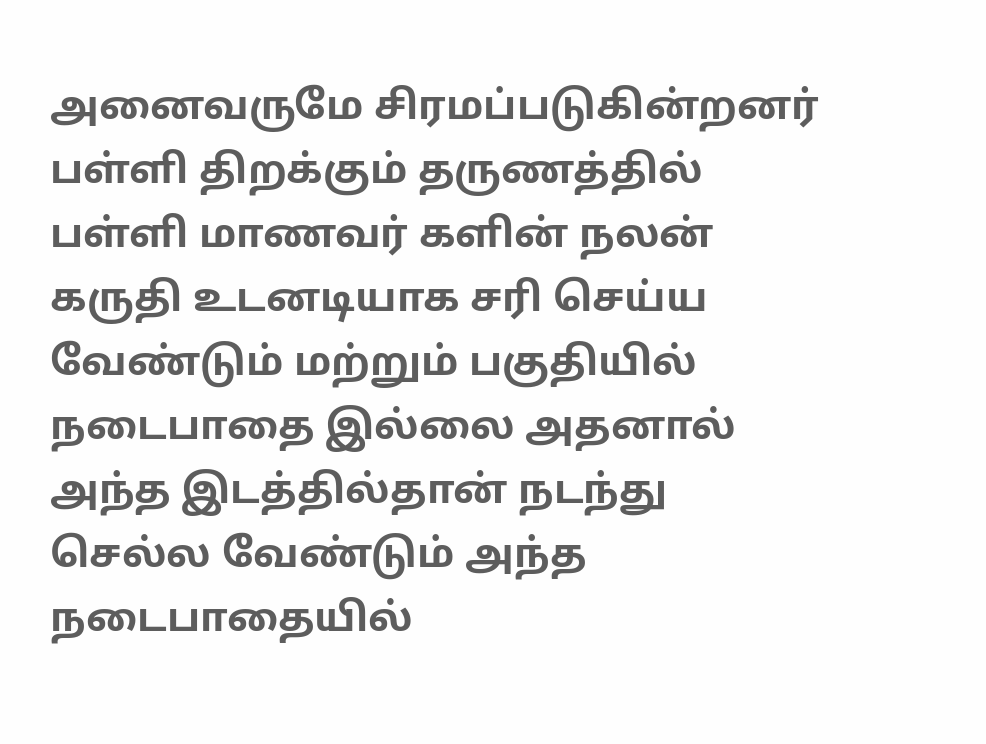அனைவருமே சிரமப்படுகின்றனர்  பள்ளி திறக்கும் தருணத்தில் பள்ளி மாணவர் களின் நலன் கருதி உடனடியாக சரி செய்ய வேண்டும் மற்றும் பகுதியில் நடைபாதை இல்லை அதனால் அந்த இடத்தில்தான் நடந்து செல்ல வேண்டும் அந்த நடைபாதையில்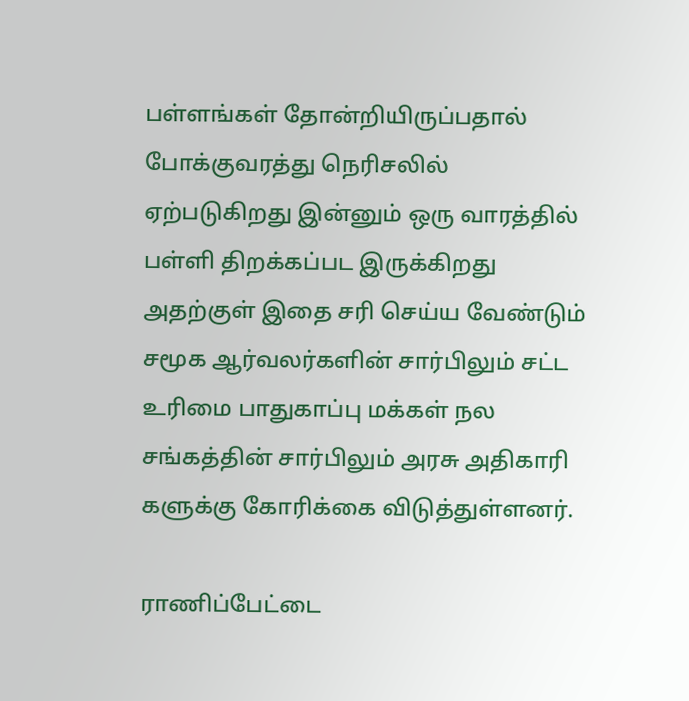பள்ளங்கள் தோன்றியிருப்பதால் போக்குவரத்து நெரிசலில் ஏற்படுகிறது இன்னும் ஒரு வாரத்தில் பள்ளி திறக்கப்பட இருக்கிறது அதற்குள் இதை சரி செய்ய வேண்டும் சமூக ஆர்வலர்களின் சார்பிலும் சட்ட உரிமை பாதுகாப்பு மக்கள் நல சங்கத்தின் சார்பிலும் அரசு அதிகாரி களுக்கு கோரிக்கை விடுத்துள்ளனர்.

ராணிப்பேட்டை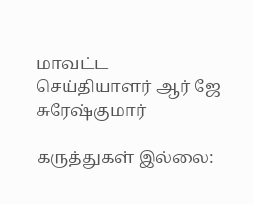மாவட்ட செய்தியாளர் ஆர் ஜே சுரேஷ்குமார்

கருத்துகள் இல்லை: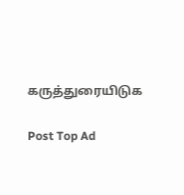கருத்துரையிடுக

Post Top Ad